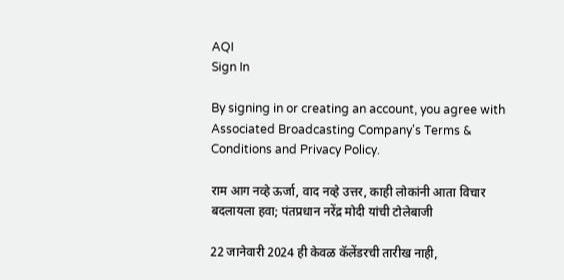AQI
Sign In

By signing in or creating an account, you agree with Associated Broadcasting Company's Terms & Conditions and Privacy Policy.

राम आग नव्हे ऊर्जा, वाद नव्हे उत्तर, काही लोकांनी आता विचार बदलायला हवा; पंतप्रधान नरेंद्र मोदी यांची टोलेबाजी

22 जानेवारी 2024 ही केवळ कॅलेंडरची तारीख नाही,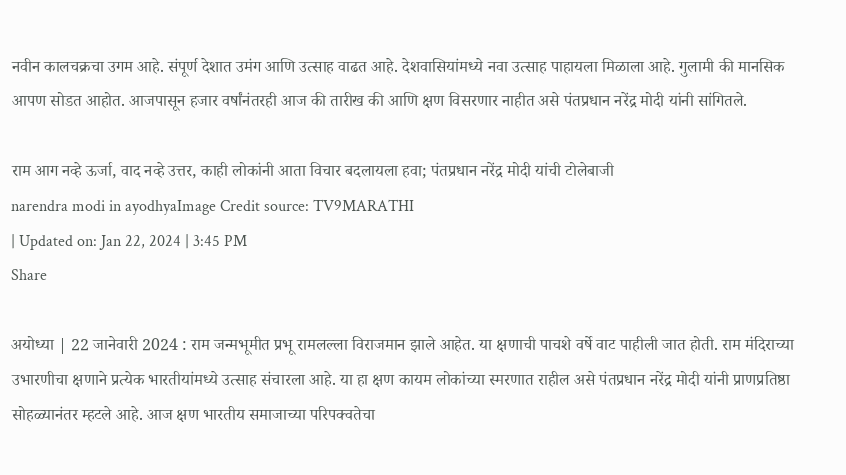नवीन कालचक्रचा उगम आहे. संपूर्ण देशात उमंग आणि उत्साह वाढत आहे. देशवासियांमध्ये नवा उत्साह पाहायला मिळाला आहे. गुलामी की मानसिक आपण सोडत आहोत. आजपासून हजार वर्षांनंतरही आज की तारीख की आणि क्षण विसरणार नाहीत असे पंतप्रधान नरेंद्र मोदी यांनी सांगितले.

राम आग नव्हे ऊर्जा, वाद नव्हे उत्तर, काही लोकांनी आता विचार बदलायला हवा; पंतप्रधान नरेंद्र मोदी यांची टोलेबाजी
narendra modi in ayodhyaImage Credit source: TV9MARATHI
| Updated on: Jan 22, 2024 | 3:45 PM
Share

अयोध्या | 22 जानेवारी 2024 : राम जन्मभूमीत प्रभू रामलल्ला विराजमान झाले आहेत. या क्षणाची पाचशे वर्षे वाट पाहीली जात होती. राम मंदिराच्या उभारणीचा क्षणाने प्रत्येक भारतीयांमध्ये उत्साह संचारला आहे. या हा क्षण कायम लोकांच्या स्मरणात राहील असे पंतप्रधान नरेंद्र मोदी यांनी प्राणप्रतिष्ठा सोहळ्यानंतर म्हटले आहे. आज क्षण भारतीय समाजाच्या परिपक्वतेचा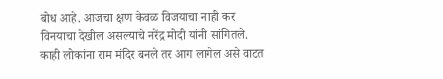बोध आहे. आजचा क्षण केवळ विजयाचा नाही कर विनयाचा देखील असल्याचे नरेंद्र मोदी यांनी सांगितले. काही लोकांना राम मंदिर बनले तर आग लागेल असे वाटत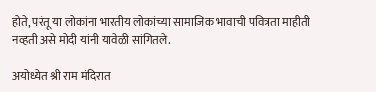होते, परंतू या लोकांना भारतीय लोकांच्या सामाजिक भावाची पवित्रता माहीती नव्हती असे मोदी यांनी यावेळी सांगितले.

अयोध्येत श्री राम मंदिरात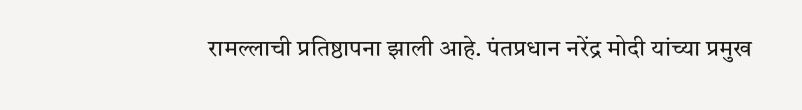रामल्लाची प्रतिष्ठापना झाली आहे. पंतप्रधान नरेंद्र मोदी यांच्या प्रमुख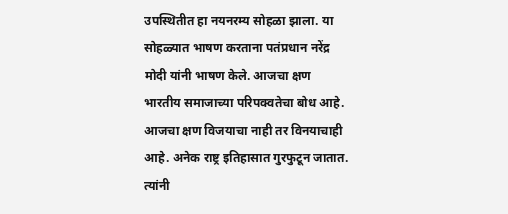उपस्थितीत हा नयनरम्य सोहळा झाला. या सोहळ्यात भाषण करताना पतंप्रधान नरेंद्र मोदी यांनी भाषण केले. आजचा क्षण भारतीय समाजाच्या परिपक्वतेचा बोध आहे. आजचा क्षण विजयाचा नाही तर विनयाचाही आहे. अनेक राष्ट्र इतिहासात गुरफुटून जातात. त्यांनी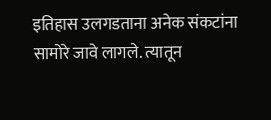इतिहास उलगडताना अनेक संकटांना सामोरे जावे लागले. त्यातून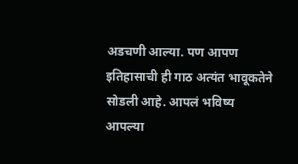अडचणी आल्या. पण आपण इतिहासाची ही गाठ अत्यंत भावूकतेने सोडली आहे. आपलं भविष्य आपल्या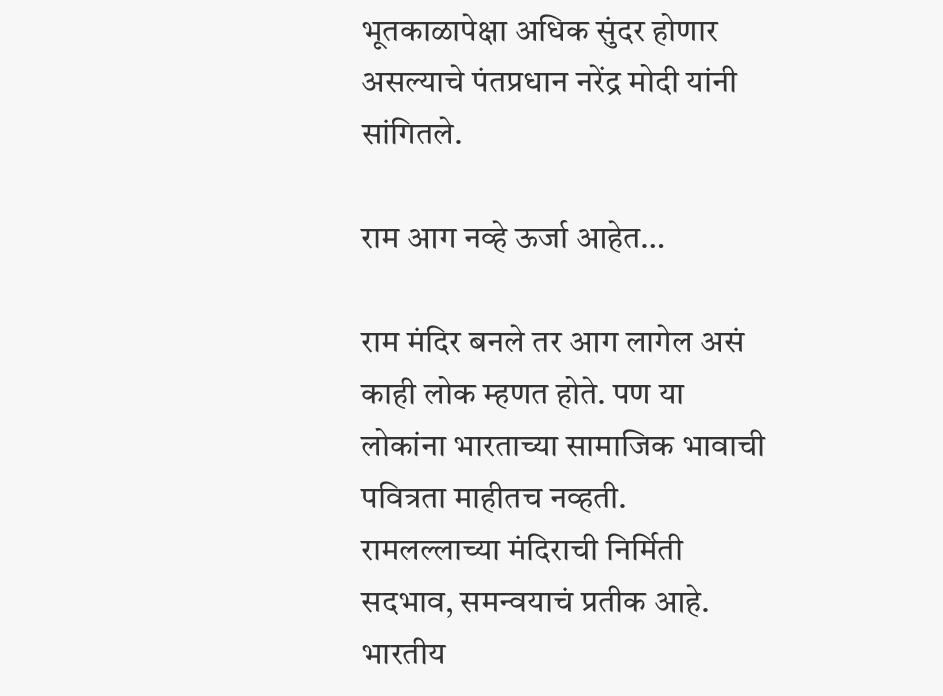भूतकाळापेक्षा अधिक सुंदर होणार असल्याचे पंतप्रधान नरेंद्र मोदी यांनी सांगितले.

राम आग नव्हे ऊर्जा आहेत…

राम मंदिर बनले तर आग लागेल असं काही लोक म्हणत होते. पण या लोकांना भारताच्या सामाजिक भावाची पवित्रता माहीतच नव्हती. रामलल्लाच्या मंदिराची निर्मिती सदभाव, समन्वयाचं प्रतीक आहे. भारतीय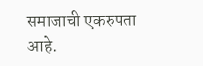समाजाची एकरुपता आहे.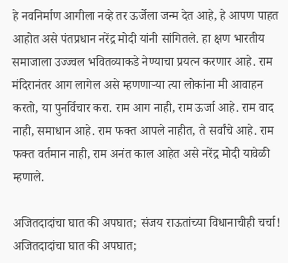हे नवनिर्माण आगीला नव्हे तर ऊर्जेला जन्म देत आहे, हे आपण पाहत आहोत असे पंतप्रधान नरेंद्र मोदी यांनी सांगितले. हा क्षण भारतीय समाजाला उज्ज्वल भवितव्याकडे नेण्याचा प्रयत्न करणार आहे. राम मंदिरानंतर आग लागेल असे म्हणणाऱ्या त्या लोकांना मी आवाहन करतो, या पुनर्विचार करा. राम आग नाही, राम ऊर्जा आहे. राम वाद नाही, समाधान आहे. राम फक्त आपले नाहीत, ते सर्वांचे आहे. राम फक्त वर्तमान नाही, राम अनंत काल आहेत असे नरेंद्र मोदी यावेळी म्हणाले.

अजितदादांचा घात की अपघात; संजय राऊतांच्या विधानाचीही चर्चा!
अजितदादांचा घात की अपघात;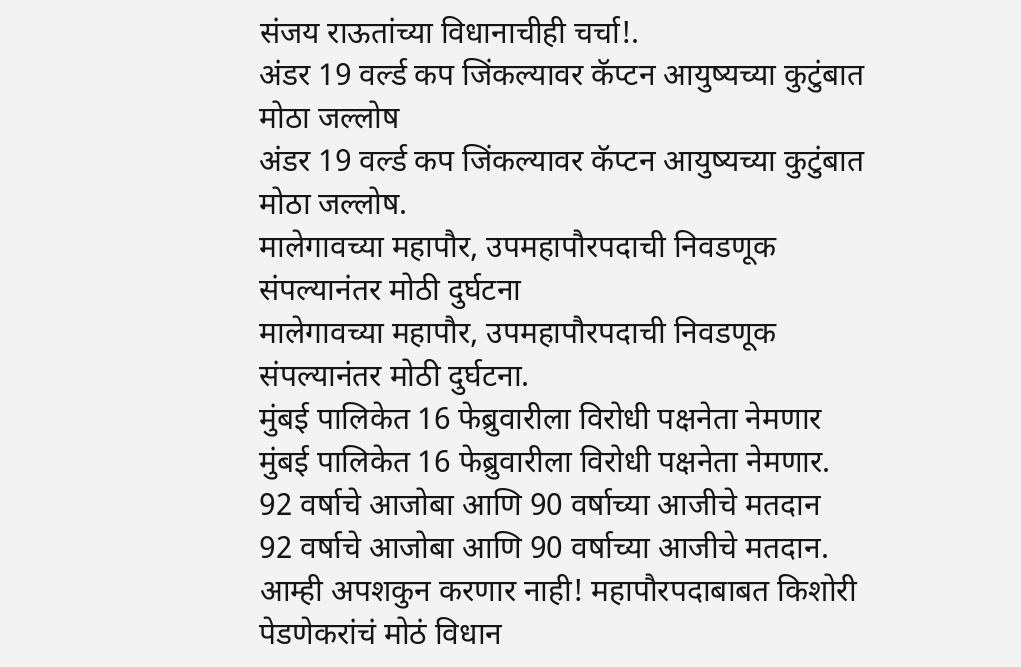संजय राऊतांच्या विधानाचीही चर्चा!.
अंडर 19 वर्ल्ड कप जिंकल्यावर कॅप्टन आयुष्यच्या कुटुंबात मोठा जल्लोष
अंडर 19 वर्ल्ड कप जिंकल्यावर कॅप्टन आयुष्यच्या कुटुंबात मोठा जल्लोष.
मालेगावच्या महापौर, उपमहापौरपदाची निवडणूक संपल्यानंतर मोठी दुर्घटना
मालेगावच्या महापौर, उपमहापौरपदाची निवडणूक संपल्यानंतर मोठी दुर्घटना.
मुंबई पालिकेत 16 फेब्रुवारीला विरोधी पक्षनेता नेमणार
मुंबई पालिकेत 16 फेब्रुवारीला विरोधी पक्षनेता नेमणार.
92 वर्षाचे आजोबा आणि 90 वर्षाच्या आजीचे मतदान
92 वर्षाचे आजोबा आणि 90 वर्षाच्या आजीचे मतदान.
आम्ही अपशकुन करणार नाही! महापौरपदाबाबत किशोरी पेडणेकरांचं मोठं विधान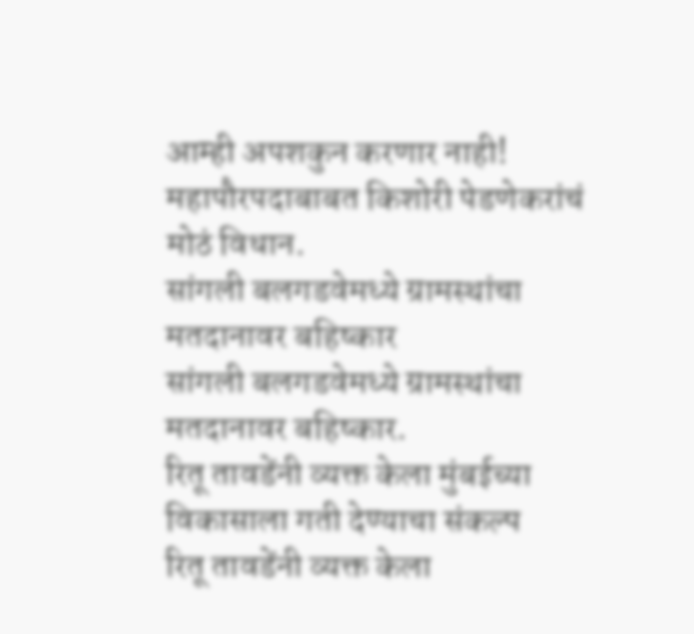आम्ही अपशकुन करणार नाही! महापौरपदाबाबत किशोरी पेडणेकरांचं मोठं विधान.
सांगली बलगडवेमध्ये ग्रामस्थांचा मतदानावर बहिष्कार
सांगली बलगडवेमध्ये ग्रामस्थांचा मतदानावर बहिष्कार.
रितू तावडेंनी व्यक्त केला मुंबईच्या विकासाला गती देण्याचा संकल्प
रितू तावडेंनी व्यक्त केला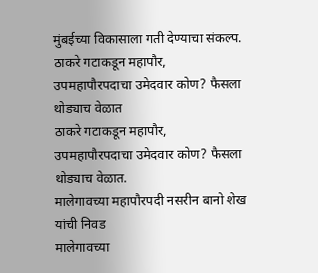मुंबईच्या विकासाला गती देण्याचा संकल्प.
ठाकरे गटाकडून महापौर, उपमहापौरपदाचा उमेदवार कोण? फैसला थोड्याच वेळात
ठाकरे गटाकडून महापौर, उपमहापौरपदाचा उमेदवार कोण? फैसला थोड्याच वेळात.
मालेगावच्या महापौरपदी नसरीन बानो शेख यांची निवड
मालेगावच्या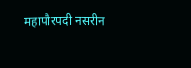महापौरपदी नसरीन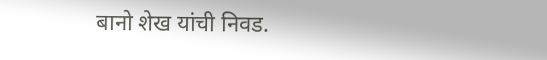बानो शेख यांची निवड.